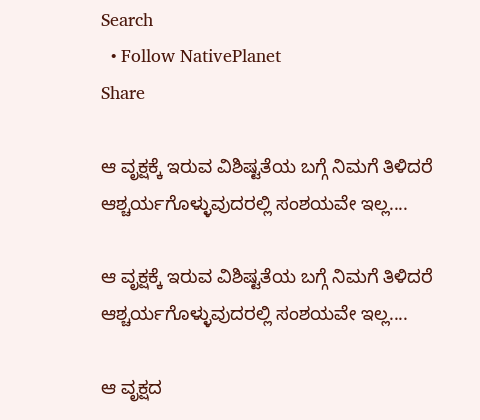Search
  • Follow NativePlanet
Share

ಆ ವೃಕ್ಷಕ್ಕೆ ಇರುವ ವಿಶಿಷ್ಟತೆಯ ಬಗ್ಗೆ ನಿಮಗೆ ತಿಳಿದರೆ  ಆಶ್ಚರ್ಯಗೊಳ್ಳುವುದರಲ್ಲಿ ಸಂಶಯವೇ ಇಲ್ಲ....

ಆ ವೃಕ್ಷಕ್ಕೆ ಇರುವ ವಿಶಿಷ್ಟತೆಯ ಬಗ್ಗೆ ನಿಮಗೆ ತಿಳಿದರೆ ಆಶ್ಚರ್ಯಗೊಳ್ಳುವುದರಲ್ಲಿ ಸಂಶಯವೇ ಇಲ್ಲ....

ಆ ವೃಕ್ಷದ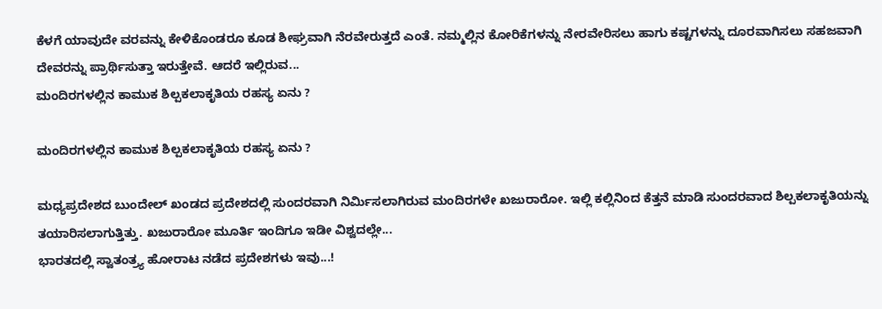ಕೆಳಗೆ ಯಾವುದೇ ವರವನ್ನು ಕೇಳಿಕೊಂಡರೂ ಕೂಡ ಶೀಘ್ರವಾಗಿ ನೆರವೇರುತ್ತದೆ ಎಂತೆ. ನಮ್ಮಲ್ಲಿನ ಕೋರಿಕೆಗಳನ್ನು ನೇರವೇರಿಸಲು ಹಾಗು ಕಷ್ಟಗಳನ್ನು ದೂರವಾಗಿಸಲು ಸಹಜವಾಗಿ ದೇವರನ್ನು ಪ್ರಾರ್ಥಿಸುತ್ತಾ ಇರುತ್ತೇವೆ. ಆದರೆ ಇಲ್ಲಿರುವ...
ಮಂದಿರಗಳಲ್ಲಿನ ಕಾಮುಕ ಶಿಲ್ಪಕಲಾಕೃತಿಯ ರಹಸ್ಯ ಏನು ?

ಮಂದಿರಗಳಲ್ಲಿನ ಕಾಮುಕ ಶಿಲ್ಪಕಲಾಕೃತಿಯ ರಹಸ್ಯ ಏನು ?

ಮಧ್ಯಪ್ರದೇಶದ ಬುಂದೇಲ್ ಖಂಡದ ಪ್ರದೇಶದಲ್ಲಿ ಸುಂದರವಾಗಿ ನಿರ್ಮಿಸಲಾಗಿರುವ ಮಂದಿರಗಳೇ ಖಜುರಾರೋ. ಇಲ್ಲಿ ಕಲ್ಲಿನಿಂದ ಕೆತ್ತನೆ ಮಾಡಿ ಸುಂದರವಾದ ಶಿಲ್ಪಕಲಾಕೃತಿಯನ್ನು ತಯಾರಿಸಲಾಗುತ್ತಿತ್ತು. ಖಜುರಾರೋ ಮೂರ್ತಿ ಇಂದಿಗೂ ಇಡೀ ವಿಶ್ವದಲ್ಲೇ...
ಭಾರತದಲ್ಲಿ ಸ್ವಾತಂತ್ರ್ಯ ಹೋರಾಟ ನಡೆದ ಪ್ರದೇಶಗಳು ಇವು...!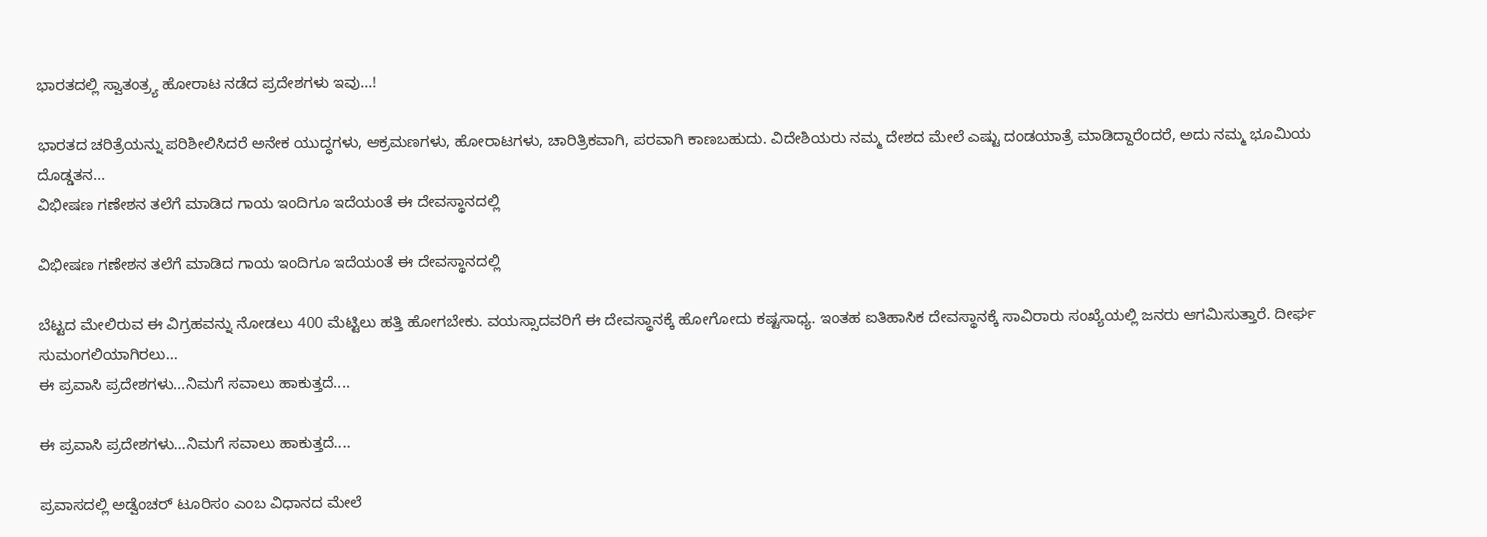ಭಾರತದಲ್ಲಿ ಸ್ವಾತಂತ್ರ್ಯ ಹೋರಾಟ ನಡೆದ ಪ್ರದೇಶಗಳು ಇವು...!

ಭಾರತದ ಚರಿತ್ರೆಯನ್ನು ಪರಿಶೀಲಿಸಿದರೆ ಅನೇಕ ಯುದ್ಧಗಳು, ಆಕ್ರಮಣಗಳು, ಹೋರಾಟಗಳು, ಚಾರಿತ್ರಿಕವಾಗಿ, ಪರವಾಗಿ ಕಾಣಬಹುದು. ವಿದೇಶಿಯರು ನಮ್ಮ ದೇಶದ ಮೇಲೆ ಎಷ್ಟು ದಂಡಯಾತ್ರೆ ಮಾಡಿದ್ದಾರೆಂದರೆ, ಅದು ನಮ್ಮ ಭೂಮಿಯ ದೊಡ್ಡತನ...
ವಿಭೀಷಣ ಗಣೇಶನ ತಲೆಗೆ ಮಾಡಿದ ಗಾಯ ಇಂದಿಗೂ ಇದೆಯಂತೆ ಈ ದೇವಸ್ಥಾನದಲ್ಲಿ

ವಿಭೀಷಣ ಗಣೇಶನ ತಲೆಗೆ ಮಾಡಿದ ಗಾಯ ಇಂದಿಗೂ ಇದೆಯಂತೆ ಈ ದೇವಸ್ಥಾನದಲ್ಲಿ

ಬೆಟ್ಟದ ಮೇಲಿರುವ ಈ ವಿಗ್ರಹವನ್ನು ನೋಡಲು 400 ಮೆಟ್ಟಿಲು ಹತ್ತಿ ಹೋಗಬೇಕು. ವಯಸ್ಸಾದವರಿಗೆ ಈ ದೇವಸ್ಥಾನಕ್ಕೆ ಹೋಗೋದು ಕಷ್ಟಸಾಧ್ಯ. ಇಂತಹ ಐತಿಹಾಸಿಕ ದೇವಸ್ಥಾನಕ್ಕೆ ಸಾವಿರಾರು ಸಂಖ್ಯೆಯಲ್ಲಿ ಜನರು ಆಗಮಿಸುತ್ತಾರೆ. ದೀರ್ಘ ಸುಮಂಗಲಿಯಾಗಿರಲು...
ಈ ಪ್ರವಾಸಿ ಪ್ರದೇಶಗಳು...ನಿಮಗೆ ಸವಾಲು ಹಾಕುತ್ತದೆ....

ಈ ಪ್ರವಾಸಿ ಪ್ರದೇಶಗಳು...ನಿಮಗೆ ಸವಾಲು ಹಾಕುತ್ತದೆ....

ಪ್ರವಾಸದಲ್ಲಿ ಅಡ್ವೆಂಚರ್ ಟೂರಿಸಂ ಎಂಬ ವಿಧಾನದ ಮೇಲೆ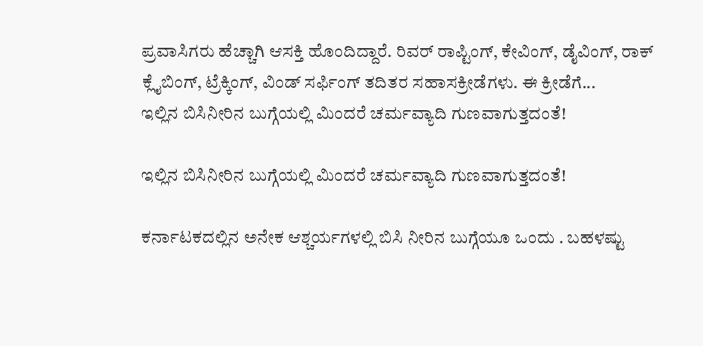ಪ್ರವಾಸಿಗರು ಹೆಚ್ಚಾಗಿ ಆಸಕ್ತಿ ಹೊಂದಿದ್ದಾರೆ. ರಿವರ್ ರಾಪ್ಟಿಂಗ್, ಕೇವಿಂಗ್, ಡೈವಿಂಗ್, ರಾಕ್ ಕ್ಲೈಬಿಂಗ್, ಟ್ರೆಕ್ಕಿಂಗ್, ವಿಂಡ್ ಸರ್ಫಿಂಗ್ ತದಿತರ ಸಹಾಸಕ್ರೀಡೆಗಳು. ಈ ಕ್ರೀಡೆಗೆ...
ಇಲ್ಲಿನ ಬಿಸಿನೀರಿನ ಬುಗ್ಗೆಯಲ್ಲಿ ಮಿಂದರೆ ಚರ್ಮವ್ಯಾದಿ ಗುಣವಾಗುತ್ತದಂತೆ!

ಇಲ್ಲಿನ ಬಿಸಿನೀರಿನ ಬುಗ್ಗೆಯಲ್ಲಿ ಮಿಂದರೆ ಚರ್ಮವ್ಯಾದಿ ಗುಣವಾಗುತ್ತದಂತೆ!

ಕರ್ನಾಟಕದಲ್ಲಿನ ಅನೇಕ ಆಶ್ಚರ್ಯಗಳಲ್ಲಿ ಬಿಸಿ ನೀರಿನ ಬುಗ್ಗೆಯೂ ಒಂದು . ಬಹಳಷ್ಟು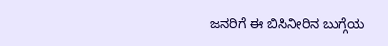ಜನರಿಗೆ ಈ ಬಿಸಿನೀರಿನ ಬುಗ್ಗೆಯ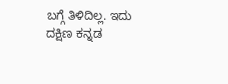ಬಗ್ಗೆ ತಿಳಿದಿಲ್ಲ. ಇದು ದಕ್ಷಿಣ ಕನ್ನಡ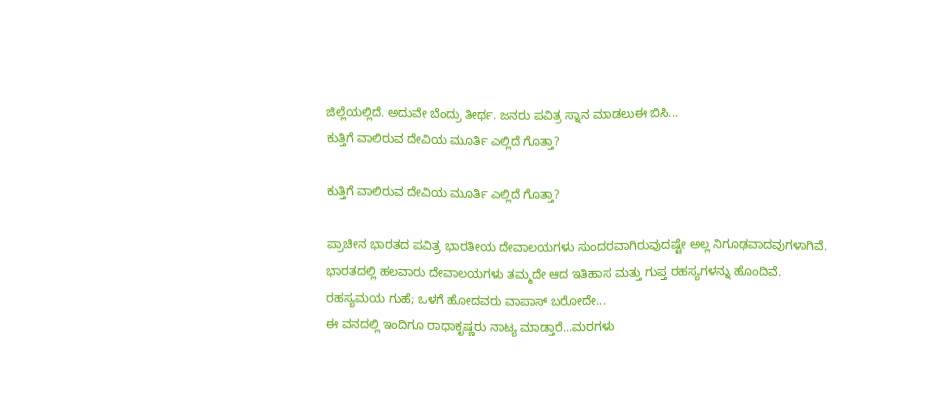ಜಿಲ್ಲೆಯಲ್ಲಿದೆ. ಅದುವೇ ಬೆಂದ್ರು ತೀರ್ಥ. ಜನರು ಪವಿತ್ರ ಸ್ನಾನ ಮಾಡಲುಈ ಬಿಸಿ...
ಕುತ್ತಿಗೆ ವಾಲಿರುವ ದೇವಿಯ ಮೂರ್ತಿ ಎಲ್ಲಿದೆ ಗೊತ್ತಾ?

ಕುತ್ತಿಗೆ ವಾಲಿರುವ ದೇವಿಯ ಮೂರ್ತಿ ಎಲ್ಲಿದೆ ಗೊತ್ತಾ?

ಪ್ರಾಚೀನ ಭಾರತದ ಪವಿತ್ರ ಭಾರತೀಯ ದೇವಾಲಯಗಳು ಸುಂದರವಾಗಿರುವುದಷ್ಟೇ ಅಲ್ಲ ನಿಗೂಢವಾದವುಗಳಾಗಿವೆ. ಭಾರತದಲ್ಲಿ ಹಲವಾರು ದೇವಾಲಯಗಳು ತಮ್ಮದೇ ಆದ ಇತಿಹಾಸ ಮತ್ತು ಗುಪ್ತ ರಹಸ್ಯಗಳನ್ನು ಹೊಂದಿವೆ. ರಹಸ್ಯಮಯ ಗುಹೆ; ಒಳಗೆ ಹೋದವರು ವಾಪಾಸ್ ಬರೋದೇ...
ಈ ವನದಲ್ಲಿ ಇಂದಿಗೂ ರಾಧಾಕೃಷ್ಣರು ನಾಟ್ಯ ಮಾಡ್ತಾರೆ...ಮರಗಳು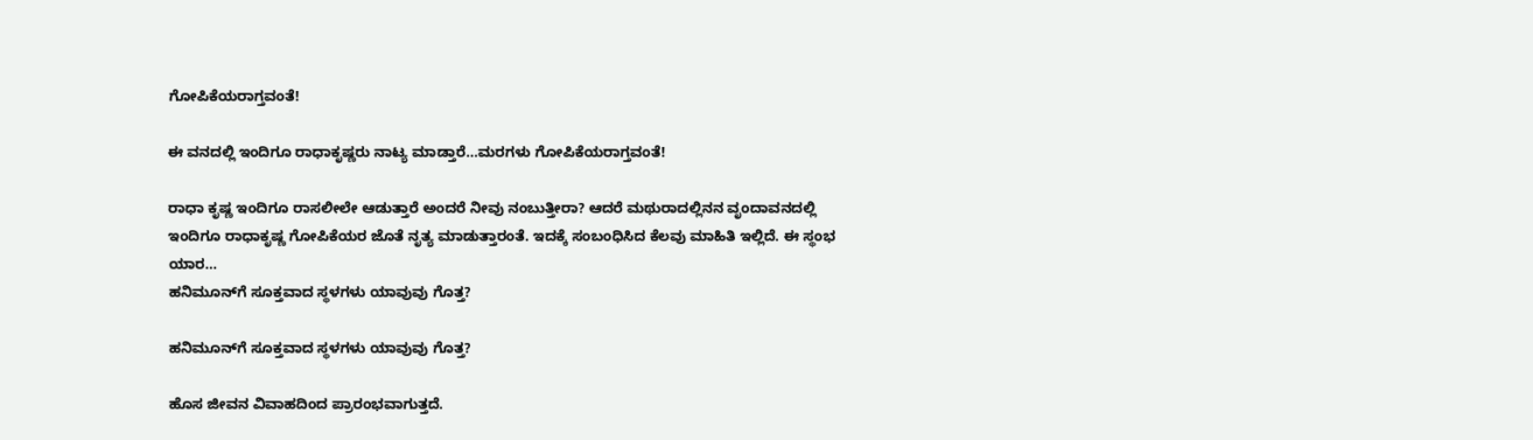ಗೋಪಿಕೆಯರಾಗ್ತವಂತೆ!

ಈ ವನದಲ್ಲಿ ಇಂದಿಗೂ ರಾಧಾಕೃಷ್ಣರು ನಾಟ್ಯ ಮಾಡ್ತಾರೆ...ಮರಗಳು ಗೋಪಿಕೆಯರಾಗ್ತವಂತೆ!

ರಾಧಾ ಕೃಷ್ಣ ಇಂದಿಗೂ ರಾಸಲೀಲೇ ಆಡುತ್ತಾರೆ ಅಂದರೆ ನೀವು ನಂಬುತ್ತೀರಾ? ಆದರೆ ಮಥುರಾದಲ್ಲಿನನ ವೃಂದಾವನದಲ್ಲಿ ಇಂದಿಗೂ ರಾಧಾಕೃಷ್ಣ ಗೋಪಿಕೆಯರ ಜೊತೆ ನೃತ್ಯ ಮಾಡುತ್ತಾರಂತೆ. ಇದಕ್ಕೆ ಸಂಬಂಧಿಸಿದ ಕೆಲವು ಮಾಹಿತಿ ಇಲ್ಲಿದೆ. ಈ ಸ್ಥಂಭ ಯಾರ...
ಹನಿಮೂನ್‍ಗೆ ಸೂಕ್ತವಾದ ಸ್ಥಳಗಳು ಯಾವುವು ಗೊತ್ತ?

ಹನಿಮೂನ್‍ಗೆ ಸೂಕ್ತವಾದ ಸ್ಥಳಗಳು ಯಾವುವು ಗೊತ್ತ?

ಹೊಸ ಜೀವನ ವಿವಾಹದಿಂದ ಪ್ರಾರಂಭವಾಗುತ್ತದೆ.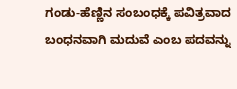ಗಂಡು-ಹೆಣ್ಣಿನ ಸಂಬಂಧಕ್ಕೆ ಪವಿತ್ರವಾದ ಬಂಧನವಾಗಿ ಮದುವೆ ಎಂಬ ಪದವನ್ನು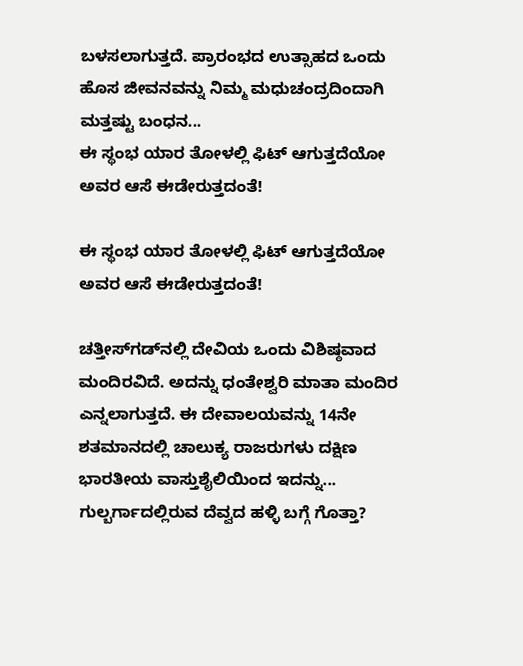ಬಳಸಲಾಗುತ್ತದೆ. ಪ್ರಾರಂಭದ ಉತ್ಸಾಹದ ಒಂದು ಹೊಸ ಜೀವನವನ್ನು ನಿಮ್ಮ ಮಧುಚಂದ್ರದಿಂದಾಗಿ ಮತ್ತಷ್ಟು ಬಂಧನ...
ಈ ಸ್ಥಂಭ ಯಾರ ತೋಳಲ್ಲಿ ಫಿಟ್ ಆಗುತ್ತದೆಯೋ ಅವರ ಆಸೆ ಈಡೇರುತ್ತದಂತೆ!

ಈ ಸ್ಥಂಭ ಯಾರ ತೋಳಲ್ಲಿ ಫಿಟ್ ಆಗುತ್ತದೆಯೋ ಅವರ ಆಸೆ ಈಡೇರುತ್ತದಂತೆ!

ಚತ್ತೀಸ್‌ಗಡ್‌ನಲ್ಲಿ ದೇವಿಯ ಒಂದು ವಿಶಿಷ್ಠವಾದ ಮಂದಿರವಿದೆ. ಅದನ್ನು ಧಂತೇಶ್ವರಿ ಮಾತಾ ಮಂದಿರ ಎನ್ನಲಾಗುತ್ತದೆ. ಈ ದೇವಾಲಯವನ್ನು 14ನೇ ಶತಮಾನದಲ್ಲಿ ಚಾಲುಕ್ಯ ರಾಜರುಗಳು ದಕ್ಷಿಣ ಭಾರತೀಯ ವಾಸ್ತುಶೈಲಿಯಿಂದ ಇದನ್ನು...
ಗುಲ್ಬರ್ಗಾದಲ್ಲಿರುವ ದೆವ್ವದ ಹಳ್ಳಿ ಬಗ್ಗೆ ಗೊತ್ತಾ?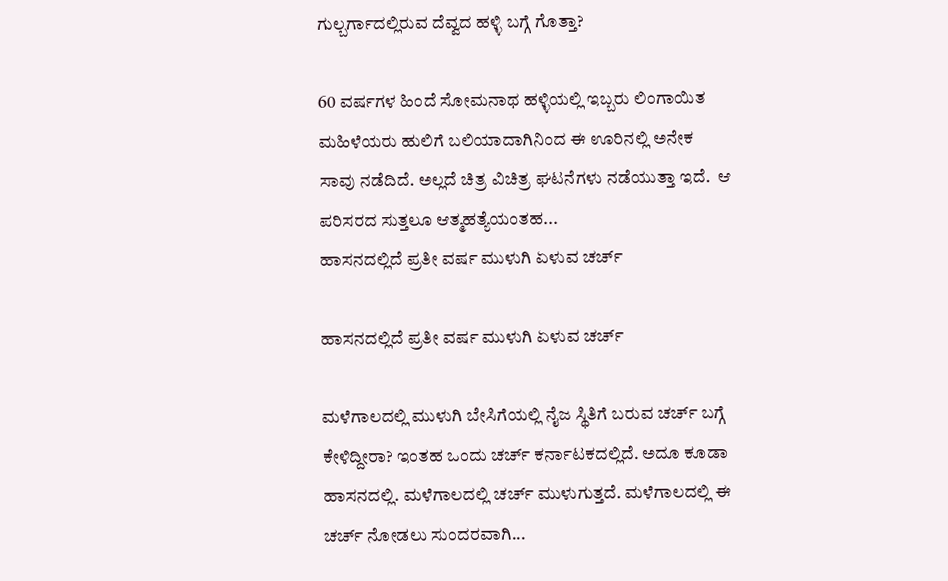ಗುಲ್ಬರ್ಗಾದಲ್ಲಿರುವ ದೆವ್ವದ ಹಳ್ಳಿ ಬಗ್ಗೆ ಗೊತ್ತಾ?

60 ವರ್ಷಗಳ ಹಿಂದೆ ಸೋಮನಾಥ ಹಳ್ಳಿಯಲ್ಲಿ ಇಬ್ಬರು ಲಿಂಗಾಯಿತ ಮಹಿಳೆಯರು ಹುಲಿಗೆ ಬಲಿಯಾದಾಗಿನಿಂದ ಈ ಊರಿನಲ್ಲಿ ಅನೇಕ ಸಾವು ನಡೆದಿದೆ. ಅಲ್ಲದೆ ಚಿತ್ರ ವಿಚಿತ್ರ ಘಟನೆಗಳು ನಡೆಯುತ್ತಾ ಇದೆ.  ಆ ಪರಿಸರದ ಸುತ್ತಲೂ ಆತ್ಮಹತ್ಯೆಯಂತಹ...
ಹಾಸನದಲ್ಲಿದೆ ಪ್ರತೀ ವರ್ಷ ಮುಳುಗಿ ಏಳುವ ಚರ್ಚ್

ಹಾಸನದಲ್ಲಿದೆ ಪ್ರತೀ ವರ್ಷ ಮುಳುಗಿ ಏಳುವ ಚರ್ಚ್

ಮಳೆಗಾಲದಲ್ಲಿ ಮುಳುಗಿ ಬೇಸಿಗೆಯಲ್ಲಿ ನೈಜ ಸ್ಥಿತಿಗೆ ಬರುವ ಚರ್ಚ್ ಬಗ್ಗೆ ಕೇಳಿದ್ದೀರಾ? ಇಂತಹ ಒಂದು ಚರ್ಚ್ ಕರ್ನಾಟಕದಲ್ಲಿದೆ. ಅದೂ ಕೂಡಾ ಹಾಸನದಲ್ಲಿ. ಮಳೆಗಾಲದಲ್ಲಿ ಚರ್ಚ್ ಮುಳುಗುತ್ತದೆ. ಮಳೆಗಾಲದಲ್ಲಿ ಈ ಚರ್ಚ್ ನೋಡಲು ಸುಂದರವಾಗಿ...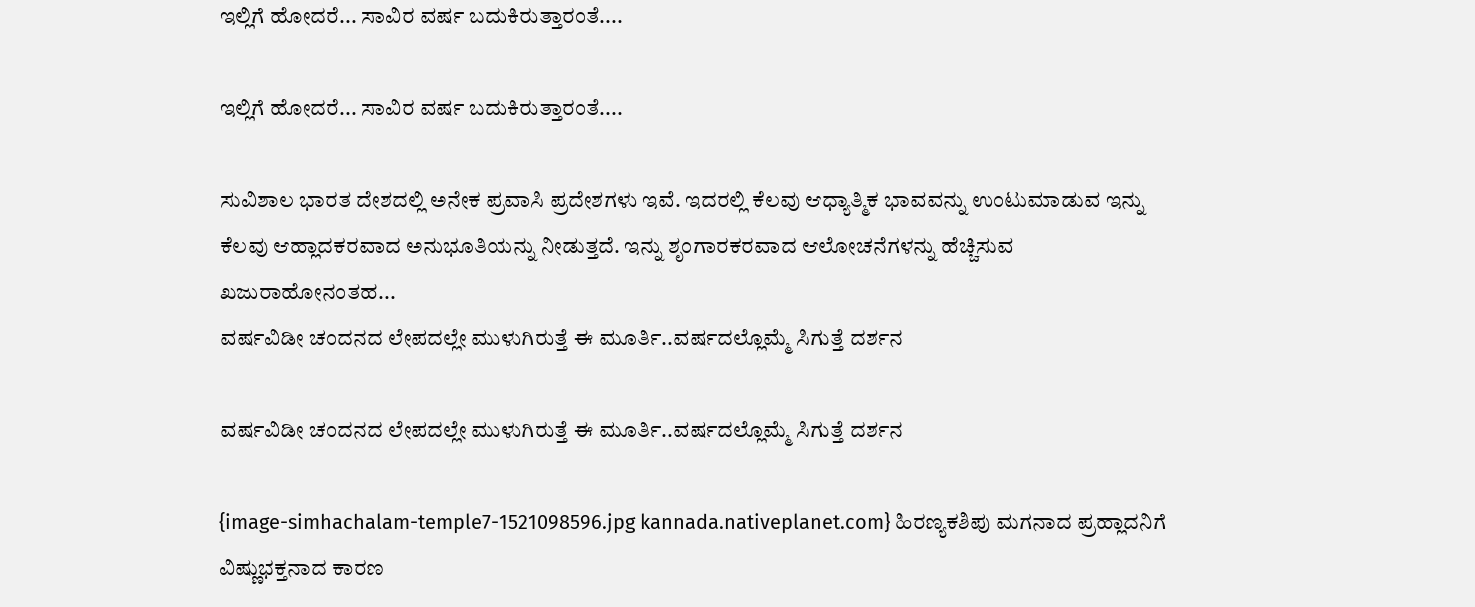ಇಲ್ಲಿಗೆ ಹೋದರೆ... ಸಾವಿರ ವರ್ಷ ಬದುಕಿರುತ್ತಾರಂತೆ....

ಇಲ್ಲಿಗೆ ಹೋದರೆ... ಸಾವಿರ ವರ್ಷ ಬದುಕಿರುತ್ತಾರಂತೆ....

ಸುವಿಶಾಲ ಭಾರತ ದೇಶದಲ್ಲಿ ಅನೇಕ ಪ್ರವಾಸಿ ಪ್ರದೇಶಗಳು ಇವೆ. ಇದರಲ್ಲಿ ಕೆಲವು ಆಧ್ಯಾತ್ಮಿಕ ಭಾವವನ್ನು ಉಂಟುಮಾಡುವ ಇನ್ನು ಕೆಲವು ಆಹ್ಲಾದಕರವಾದ ಅನುಭೂತಿಯನ್ನು ನೀಡುತ್ತದೆ. ಇನ್ನು ಶೃಂಗಾರಕರವಾದ ಆಲೋಚನೆಗಳನ್ನು ಹೆಚ್ಚಿಸುವ ಖಜುರಾಹೋನಂತಹ...
ವರ್ಷವಿಡೀ ಚಂದನದ ಲೇಪದಲ್ಲೇ ಮುಳುಗಿರುತ್ತೆ ಈ ಮೂರ್ತಿ..ವರ್ಷದಲ್ಲೊಮ್ಮೆ ಸಿಗುತ್ತೆ ದರ್ಶನ

ವರ್ಷವಿಡೀ ಚಂದನದ ಲೇಪದಲ್ಲೇ ಮುಳುಗಿರುತ್ತೆ ಈ ಮೂರ್ತಿ..ವರ್ಷದಲ್ಲೊಮ್ಮೆ ಸಿಗುತ್ತೆ ದರ್ಶನ

{image-simhachalam-temple7-1521098596.jpg kannada.nativeplanet.com} ಹಿರಣ್ಯಕಶಿಪು ಮಗನಾದ ಪ್ರಹ್ಲಾದನಿಗೆ ವಿಷ್ಣುಭಕ್ತನಾದ ಕಾರಣ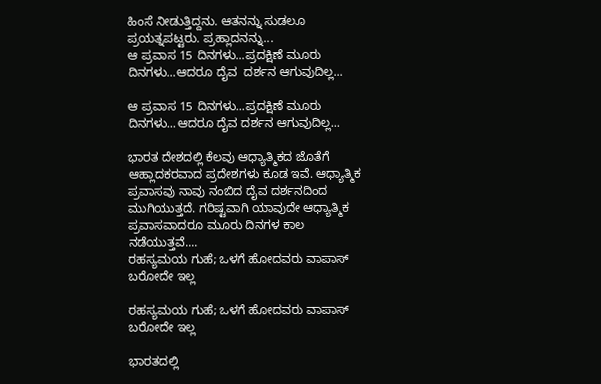ಹಿಂಸೆ ನೀಡುತ್ತಿದ್ದನು. ಆತನನ್ನು ಸುಡಲೂ ಪ್ರಯತ್ನಪಟ್ಟರು. ಪ್ರಹ್ಲಾದನನ್ನು...
ಆ ಪ್ರವಾಸ 15 ದಿನಗಳು...ಪ್ರದಕ್ಷಿಣೆ ಮೂರು ದಿನಗಳು...ಆದರೂ ದೈವ  ದರ್ಶನ ಆಗುವುದಿಲ್ಲ...

ಆ ಪ್ರವಾಸ 15 ದಿನಗಳು...ಪ್ರದಕ್ಷಿಣೆ ಮೂರು ದಿನಗಳು...ಆದರೂ ದೈವ ದರ್ಶನ ಆಗುವುದಿಲ್ಲ...

ಭಾರತ ದೇಶದಲ್ಲಿ ಕೆಲವು ಆಧ್ಯಾತ್ಮಿಕದ ಜೊತೆಗೆ ಆಹ್ಲಾದಕರವಾದ ಪ್ರದೇಶಗಳು ಕೂಡ ಇವೆ. ಆಧ್ಯಾತ್ಮಿಕ ಪ್ರವಾಸವು ನಾವು ನಂಬಿದ ದೈವ ದರ್ಶನದಿಂದ ಮುಗಿಯುತ್ತದೆ. ಗರಿಷ್ಟವಾಗಿ ಯಾವುದೇ ಆಧ್ಯಾತ್ಮಿಕ ಪ್ರವಾಸವಾದರೂ ಮೂರು ದಿನಗಳ ಕಾಲ ನಡೆಯುತ್ತವೆ....
ರಹಸ್ಯಮಯ ಗುಹೆ; ಒಳಗೆ ಹೋದವರು ವಾಪಾಸ್ ಬರೋದೇ ಇಲ್ಲ

ರಹಸ್ಯಮಯ ಗುಹೆ; ಒಳಗೆ ಹೋದವರು ವಾಪಾಸ್ ಬರೋದೇ ಇಲ್ಲ

ಭಾರತದಲ್ಲಿ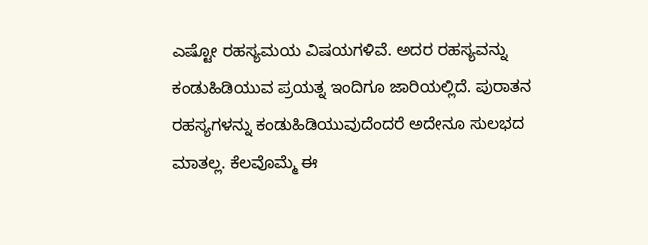ಎಷ್ಟೋ ರಹಸ್ಯಮಯ ವಿಷಯಗಳಿವೆ. ಅದರ ರಹಸ್ಯವನ್ನು ಕಂಡುಹಿಡಿಯುವ ಪ್ರಯತ್ನ ಇಂದಿಗೂ ಜಾರಿಯಲ್ಲಿದೆ. ಪುರಾತನ ರಹಸ್ಯಗಳನ್ನು ಕಂಡುಹಿಡಿಯುವುದೆಂದರೆ ಅದೇನೂ ಸುಲಭದ ಮಾತಲ್ಲ. ಕೆಲವೊಮ್ಮೆ ಈ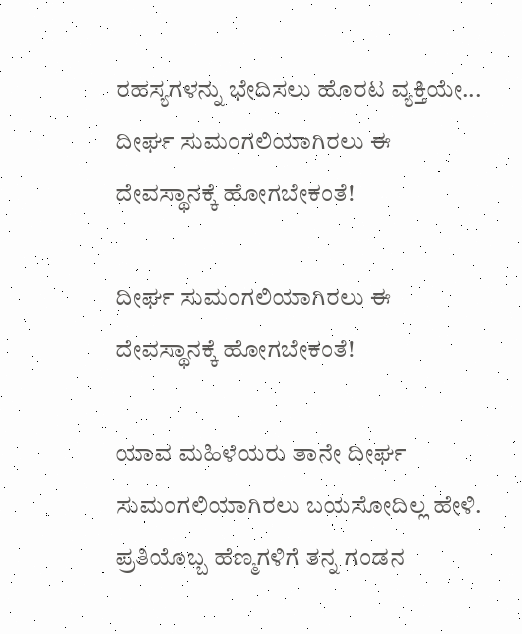ರಹಸ್ಯಗಳನ್ನು ಭೇದಿಸಲು ಹೊರಟ ವ್ಯಕ್ತಿಯೇ...
ದೀರ್ಘ ಸುಮಂಗಲಿಯಾಗಿರಲು ಈ ದೇವಸ್ಥಾನಕ್ಕೆ ಹೋಗಬೇಕಂತೆ!

ದೀರ್ಘ ಸುಮಂಗಲಿಯಾಗಿರಲು ಈ ದೇವಸ್ಥಾನಕ್ಕೆ ಹೋಗಬೇಕಂತೆ!

ಯಾವ ಮಹಿಳೆಯರು ತಾನೇ ದೀರ್ಘ ಸುಮಂಗಲಿಯಾಗಿರಲು ಬಯಸೋದಿಲ್ಲ ಹೇಳಿ. ಪ್ರತಿಯೊಬ್ಬ ಹೆಣ್ಮಗಳಿಗೆ ತನ್ನ ಗಂಡನ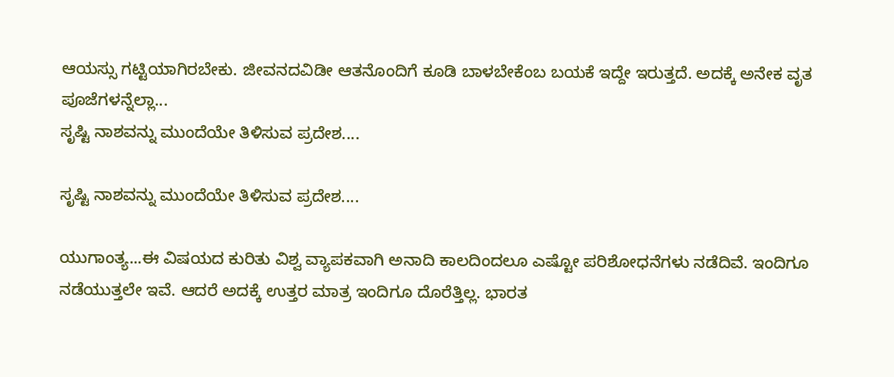ಆಯಸ್ಸು ಗಟ್ಟಿಯಾಗಿರಬೇಕು. ಜೀವನದವಿಡೀ ಆತನೊಂದಿಗೆ ಕೂಡಿ ಬಾಳಬೇಕೆಂಬ ಬಯಕೆ ಇದ್ದೇ ಇರುತ್ತದೆ. ಅದಕ್ಕೆ ಅನೇಕ ವೃತ ಪೂಜೆಗಳನ್ನೆಲ್ಲಾ...
ಸೃಷ್ಟಿ ನಾಶವನ್ನು ಮುಂದೆಯೇ ತಿಳಿಸುವ ಪ್ರದೇಶ....

ಸೃಷ್ಟಿ ನಾಶವನ್ನು ಮುಂದೆಯೇ ತಿಳಿಸುವ ಪ್ರದೇಶ....

ಯುಗಾಂತ್ಯ...ಈ ವಿಷಯದ ಕುರಿತು ವಿಶ್ವ ವ್ಯಾಪಕವಾಗಿ ಅನಾದಿ ಕಾಲದಿಂದಲೂ ಎಷ್ಟೋ ಪರಿಶೋಧನೆಗಳು ನಡೆದಿವೆ. ಇಂದಿಗೂ ನಡೆಯುತ್ತಲೇ ಇವೆ. ಆದರೆ ಅದಕ್ಕೆ ಉತ್ತರ ಮಾತ್ರ ಇಂದಿಗೂ ದೊರೆತ್ತಿಲ್ಲ. ಭಾರತ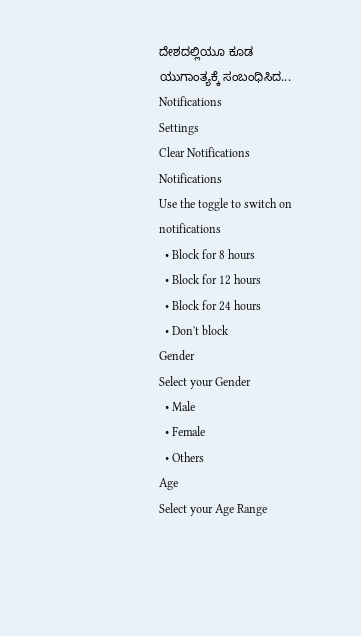ದೇಶದಲ್ಲಿಯೂ ಕೂಡ ಯುಗಾಂತ್ಯಕ್ಕೆ ಸಂಬಂಧಿಸಿದ...
Notifications
Settings
Clear Notifications
Notifications
Use the toggle to switch on notifications
  • Block for 8 hours
  • Block for 12 hours
  • Block for 24 hours
  • Don't block
Gender
Select your Gender
  • Male
  • Female
  • Others
Age
Select your Age Range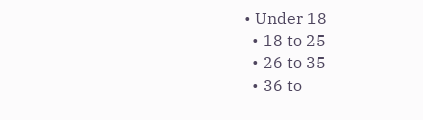• Under 18
  • 18 to 25
  • 26 to 35
  • 36 to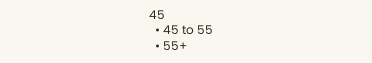45
  • 45 to 55
  • 55+